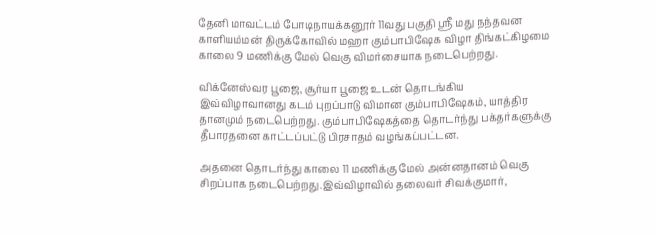தேனி மாவட்டம் போடிநாயக்கனூர் 11வது பகுதி ஸ்ரீ மது நந்தவன காளியம்மன் திருக்கோவில் மஹா கும்பாபிஷேக விழா திங்கட்கிழமை காலை 9 மணிக்கு மேல் வெகு விமர்சையாக நடைபெற்றது.

விக்னேஸ்வர பூஜை, சூர்யா பூஜை உடன் தொடங்கிய இவ்விழாவானது கடம் புறப்பாடு விமான கும்பாபிஷேகம், யாத்திர தானமும் நடைபெற்றது. கும்பாபிஷேகத்தை தொடர்ந்து பக்தர்களுக்கு தீபாரதனை காட்டப்பட்டு பிரசாதம் வழங்கப்பட்டன.

அதனை தொடர்ந்து காலை 11 மணிக்கு மேல் அன்னதானம் வெகு சிறப்பாக நடைபெற்றது.இவ்விழாவில் தலைவர் சிவக்குமார்,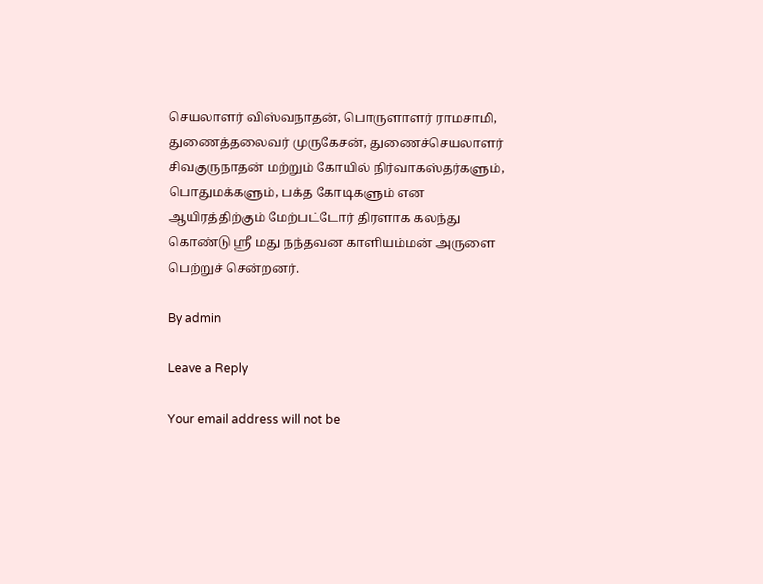செயலாளர் விஸ்வநாதன், பொருளாளர் ராமசாமி, துணைத்தலைவர் முருகேசன், துணைச்செயலாளர் சிவகுருநாதன் மற்றும் கோயில் நிர்வாகஸ்தர்களும், பொதுமக்களும், பக்த கோடிகளும் என ஆயிரத்திற்கும் மேற்பட்டோர் திரளாக கலந்து கொண்டு ஸ்ரீ மது நந்தவன காளியம்மன் அருளை பெற்றுச் சென்றனர்.

By admin

Leave a Reply

Your email address will not be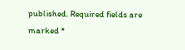published. Required fields are marked *